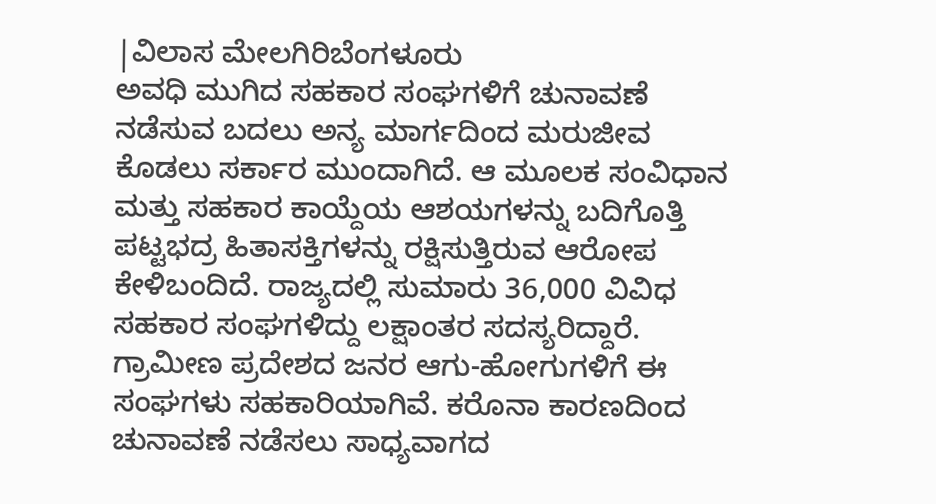|ವಿಲಾಸ ಮೇಲಗಿರಿಬೆಂಗಳೂರು
ಅವಧಿ ಮುಗಿದ ಸಹಕಾರ ಸಂಘಗಳಿಗೆ ಚುನಾವಣೆ ನಡೆಸುವ ಬದಲು ಅನ್ಯ ಮಾರ್ಗದಿಂದ ಮರುಜೀವ ಕೊಡಲು ಸರ್ಕಾರ ಮುಂದಾಗಿದೆ. ಆ ಮೂಲಕ ಸಂವಿಧಾನ ಮತ್ತು ಸಹಕಾರ ಕಾಯ್ದೆಯ ಆಶಯಗಳನ್ನು ಬದಿಗೊತ್ತಿ ಪಟ್ಟಭದ್ರ ಹಿತಾಸಕ್ತಿಗಳನ್ನು ರಕ್ಷಿಸುತ್ತಿರುವ ಆರೋಪ ಕೇಳಿಬಂದಿದೆ. ರಾಜ್ಯದಲ್ಲಿ ಸುಮಾರು 36,000 ವಿವಿಧ ಸಹಕಾರ ಸಂಘಗಳಿದ್ದು ಲಕ್ಷಾಂತರ ಸದಸ್ಯರಿದ್ದಾರೆ. ಗ್ರಾಮೀಣ ಪ್ರದೇಶದ ಜನರ ಆಗು-ಹೋಗುಗಳಿಗೆ ಈ ಸಂಘಗಳು ಸಹಕಾರಿಯಾಗಿವೆ. ಕರೊನಾ ಕಾರಣದಿಂದ ಚುನಾವಣೆ ನಡೆಸಲು ಸಾಧ್ಯವಾಗದ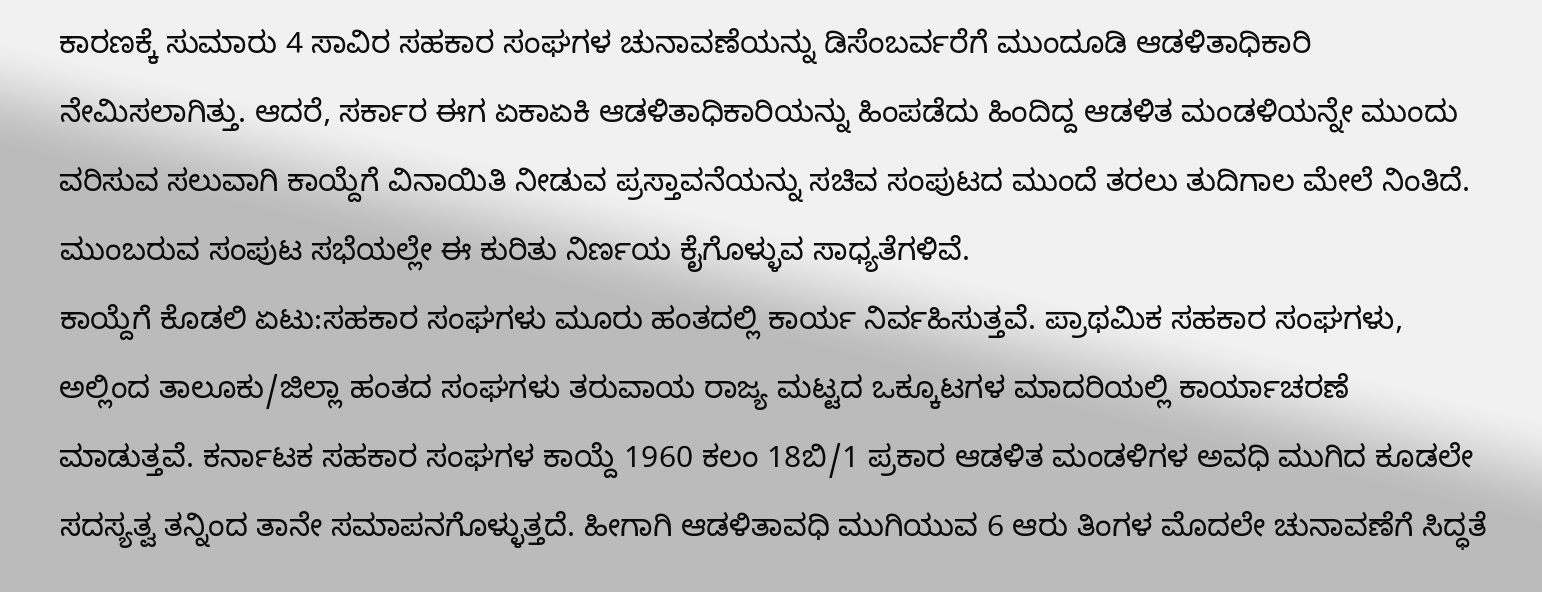ಕಾರಣಕ್ಕೆ ಸುಮಾರು 4 ಸಾವಿರ ಸಹಕಾರ ಸಂಘಗಳ ಚುನಾವಣೆಯನ್ನು ಡಿಸೆಂಬರ್ವರೆಗೆ ಮುಂದೂಡಿ ಆಡಳಿತಾಧಿಕಾರಿ ನೇಮಿಸಲಾಗಿತ್ತು. ಆದರೆ, ಸರ್ಕಾರ ಈಗ ಏಕಾಏಕಿ ಆಡಳಿತಾಧಿಕಾರಿಯನ್ನು ಹಿಂಪಡೆದು ಹಿಂದಿದ್ದ ಆಡಳಿತ ಮಂಡಳಿಯನ್ನೇ ಮುಂದು ವರಿಸುವ ಸಲುವಾಗಿ ಕಾಯ್ದೆಗೆ ವಿನಾಯಿತಿ ನೀಡುವ ಪ್ರಸ್ತಾವನೆಯನ್ನು ಸಚಿವ ಸಂಪುಟದ ಮುಂದೆ ತರಲು ತುದಿಗಾಲ ಮೇಲೆ ನಿಂತಿದೆ. ಮುಂಬರುವ ಸಂಪುಟ ಸಭೆಯಲ್ಲೇ ಈ ಕುರಿತು ನಿರ್ಣಯ ಕೈಗೊಳ್ಳುವ ಸಾಧ್ಯತೆಗಳಿವೆ.
ಕಾಯ್ದೆಗೆ ಕೊಡಲಿ ಏಟು:ಸಹಕಾರ ಸಂಘಗಳು ಮೂರು ಹಂತದಲ್ಲಿ ಕಾರ್ಯ ನಿರ್ವಹಿಸುತ್ತವೆ. ಪ್ರಾಥಮಿಕ ಸಹಕಾರ ಸಂಘಗಳು, ಅಲ್ಲಿಂದ ತಾಲೂಕು/ಜಿಲ್ಲಾ ಹಂತದ ಸಂಘಗಳು ತರುವಾಯ ರಾಜ್ಯ ಮಟ್ಟದ ಒಕ್ಕೂಟಗಳ ಮಾದರಿಯಲ್ಲಿ ಕಾರ್ಯಾಚರಣೆ ಮಾಡುತ್ತವೆ. ಕರ್ನಾಟಕ ಸಹಕಾರ ಸಂಘಗಳ ಕಾಯ್ದೆ 1960 ಕಲಂ 18ಬಿ/1 ಪ್ರಕಾರ ಆಡಳಿತ ಮಂಡಳಿಗಳ ಅವಧಿ ಮುಗಿದ ಕೂಡಲೇ ಸದಸ್ಯತ್ವ ತನ್ನಿಂದ ತಾನೇ ಸಮಾಪನಗೊಳ್ಳುತ್ತದೆ. ಹೀಗಾಗಿ ಆಡಳಿತಾವಧಿ ಮುಗಿಯುವ 6 ಆರು ತಿಂಗಳ ಮೊದಲೇ ಚುನಾವಣೆಗೆ ಸಿದ್ಧತೆ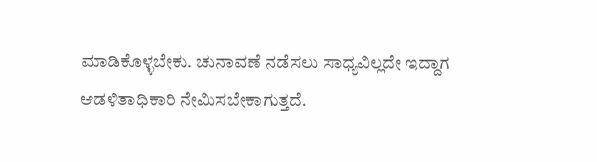ಮಾಡಿಕೊಳ್ಳಬೇಕು. ಚುನಾವಣೆ ನಡೆಸಲು ಸಾಧ್ಯವಿಲ್ಲದೇ ಇದ್ದಾಗ ಆಡಳಿತಾಧಿಕಾರಿ ನೇಮಿಸಬೇಕಾಗುತ್ತದೆ.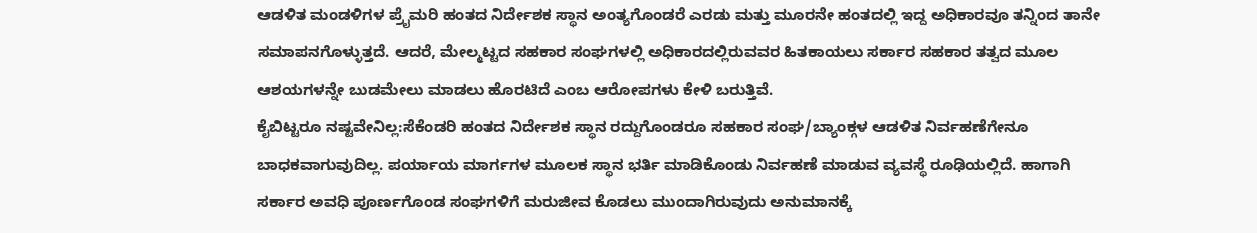ಆಡಳಿತ ಮಂಡಳಿಗಳ ಪ್ರೖೆಮರಿ ಹಂತದ ನಿರ್ದೇಶಕ ಸ್ಥಾನ ಅಂತ್ಯಗೊಂಡರೆ ಎರಡು ಮತ್ತು ಮೂರನೇ ಹಂತದಲ್ಲಿ ಇದ್ದ ಅಧಿಕಾರವೂ ತನ್ನಿಂದ ತಾನೇ ಸಮಾಪನಗೊಳ್ಳುತ್ತದೆ. ಆದರೆ, ಮೇಲ್ಮಟ್ಟದ ಸಹಕಾರ ಸಂಘಗಳಲ್ಲಿ ಅಧಿಕಾರದಲ್ಲಿರುವವರ ಹಿತಕಾಯಲು ಸರ್ಕಾರ ಸಹಕಾರ ತತ್ವದ ಮೂಲ ಆಶಯಗಳನ್ನೇ ಬುಡಮೇಲು ಮಾಡಲು ಹೊರಟಿದೆ ಎಂಬ ಆರೋಪಗಳು ಕೇಳಿ ಬರುತ್ತಿವೆ.
ಕೈಬಿಟ್ಟರೂ ನಷ್ಟವೇನಿಲ್ಲ:ಸೆಕೆಂಡರಿ ಹಂತದ ನಿರ್ದೇಶಕ ಸ್ಥಾನ ರದ್ದುಗೊಂಡರೂ ಸಹಕಾರ ಸಂಘ/ಬ್ಯಾಂಕ್ಗಳ ಆಡಳಿತ ನಿರ್ವಹಣೆಗೇನೂ ಬಾಧಕವಾಗುವುದಿಲ್ಲ. ಪರ್ಯಾಯ ಮಾರ್ಗಗಳ ಮೂಲಕ ಸ್ಥಾನ ಭರ್ತಿ ಮಾಡಿಕೊಂಡು ನಿರ್ವಹಣೆ ಮಾಡುವ ವ್ಯವಸ್ಥೆ ರೂಢಿಯಲ್ಲಿದೆ. ಹಾಗಾಗಿ ಸರ್ಕಾರ ಅವಧಿ ಪೂರ್ಣಗೊಂಡ ಸಂಘಗಳಿಗೆ ಮರುಜೀವ ಕೊಡಲು ಮುಂದಾಗಿರುವುದು ಅನುಮಾನಕ್ಕೆ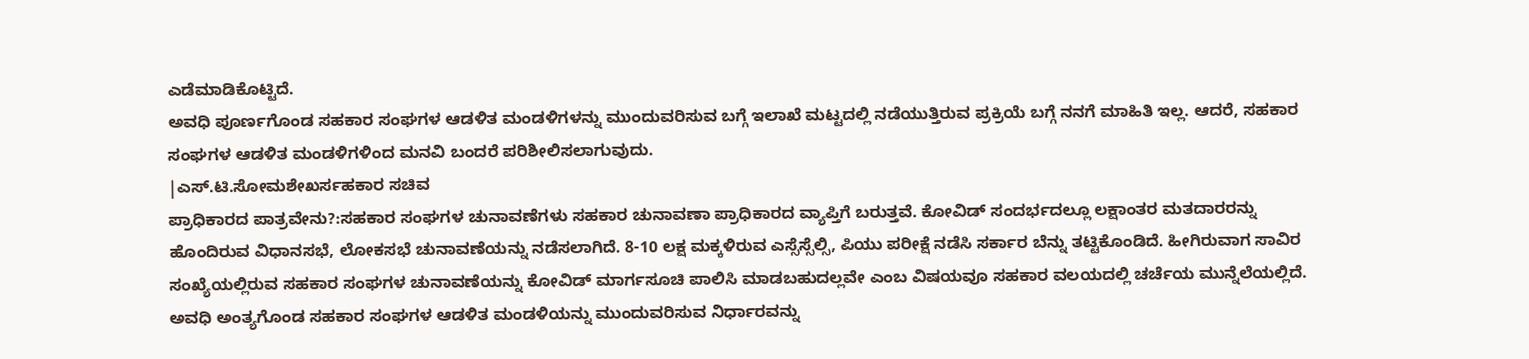ಎಡೆಮಾಡಿಕೊಟ್ಟಿದೆ.
ಅವಧಿ ಪೂರ್ಣಗೊಂಡ ಸಹಕಾರ ಸಂಘಗಳ ಆಡಳಿತ ಮಂಡಳಿಗಳನ್ನು ಮುಂದುವರಿಸುವ ಬಗ್ಗೆ ಇಲಾಖೆ ಮಟ್ಟದಲ್ಲಿ ನಡೆಯುತ್ತಿರುವ ಪ್ರಕ್ರಿಯೆ ಬಗ್ಗೆ ನನಗೆ ಮಾಹಿತಿ ಇಲ್ಲ. ಆದರೆ, ಸಹಕಾರ ಸಂಘಗಳ ಆಡಳಿತ ಮಂಡಳಿಗಳಿಂದ ಮನವಿ ಬಂದರೆ ಪರಿಶೀಲಿಸಲಾಗುವುದು.
|ಎಸ್.ಟಿ.ಸೋಮಶೇಖರ್ಸಹಕಾರ ಸಚಿವ
ಪ್ರಾಧಿಕಾರದ ಪಾತ್ರವೇನು?:ಸಹಕಾರ ಸಂಘಗಳ ಚುನಾವಣೆಗಳು ಸಹಕಾರ ಚುನಾವಣಾ ಪ್ರಾಧಿಕಾರದ ವ್ಯಾಪ್ತಿಗೆ ಬರುತ್ತವೆ. ಕೋವಿಡ್ ಸಂದರ್ಭದಲ್ಲೂ ಲಕ್ಷಾಂತರ ಮತದಾರರನ್ನು ಹೊಂದಿರುವ ವಿಧಾನಸಭೆ, ಲೋಕಸಭೆ ಚುನಾವಣೆಯನ್ನು ನಡೆಸಲಾಗಿದೆ. 8-10 ಲಕ್ಷ ಮಕ್ಕಳಿರುವ ಎಸ್ಸೆಸ್ಸೆಲ್ಸಿ, ಪಿಯು ಪರೀಕ್ಷೆ ನಡೆಸಿ ಸರ್ಕಾರ ಬೆನ್ನು ತಟ್ಟಿಕೊಂಡಿದೆ. ಹೀಗಿರುವಾಗ ಸಾವಿರ ಸಂಖ್ಯೆಯಲ್ಲಿರುವ ಸಹಕಾರ ಸಂಘಗಳ ಚುನಾವಣೆಯನ್ನು ಕೋವಿಡ್ ಮಾರ್ಗಸೂಚಿ ಪಾಲಿಸಿ ಮಾಡಬಹುದಲ್ಲವೇ ಎಂಬ ವಿಷಯವೂ ಸಹಕಾರ ವಲಯದಲ್ಲಿ ಚರ್ಚೆಯ ಮುನ್ನೆಲೆಯಲ್ಲಿದೆ.
ಅವಧಿ ಅಂತ್ಯಗೊಂಡ ಸಹಕಾರ ಸಂಘಗಳ ಆಡಳಿತ ಮಂಡಳಿಯನ್ನು ಮುಂದುವರಿಸುವ ನಿರ್ಧಾರವನ್ನು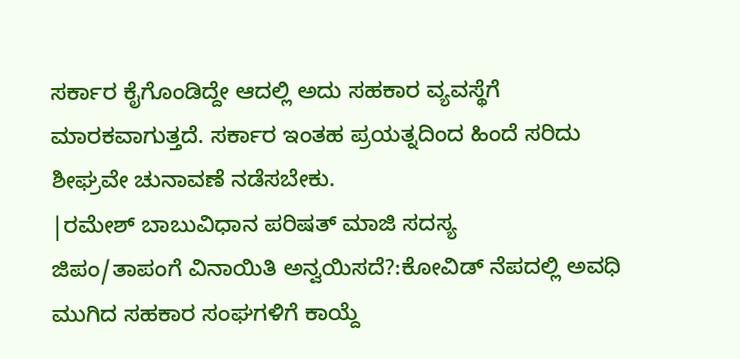ಸರ್ಕಾರ ಕೈಗೊಂಡಿದ್ದೇ ಆದಲ್ಲಿ ಅದು ಸಹಕಾರ ವ್ಯವಸ್ಥೆಗೆ ಮಾರಕವಾಗುತ್ತದೆ. ಸರ್ಕಾರ ಇಂತಹ ಪ್ರಯತ್ನದಿಂದ ಹಿಂದೆ ಸರಿದು ಶೀಘ್ರವೇ ಚುನಾವಣೆ ನಡೆಸಬೇಕು.
|ರಮೇಶ್ ಬಾಬುವಿಧಾನ ಪರಿಷತ್ ಮಾಜಿ ಸದಸ್ಯ
ಜಿಪಂ/ತಾಪಂಗೆ ವಿನಾಯಿತಿ ಅನ್ವಯಿಸದೆ?:ಕೋವಿಡ್ ನೆಪದಲ್ಲಿ ಅವಧಿ ಮುಗಿದ ಸಹಕಾರ ಸಂಘಗಳಿಗೆ ಕಾಯ್ದೆ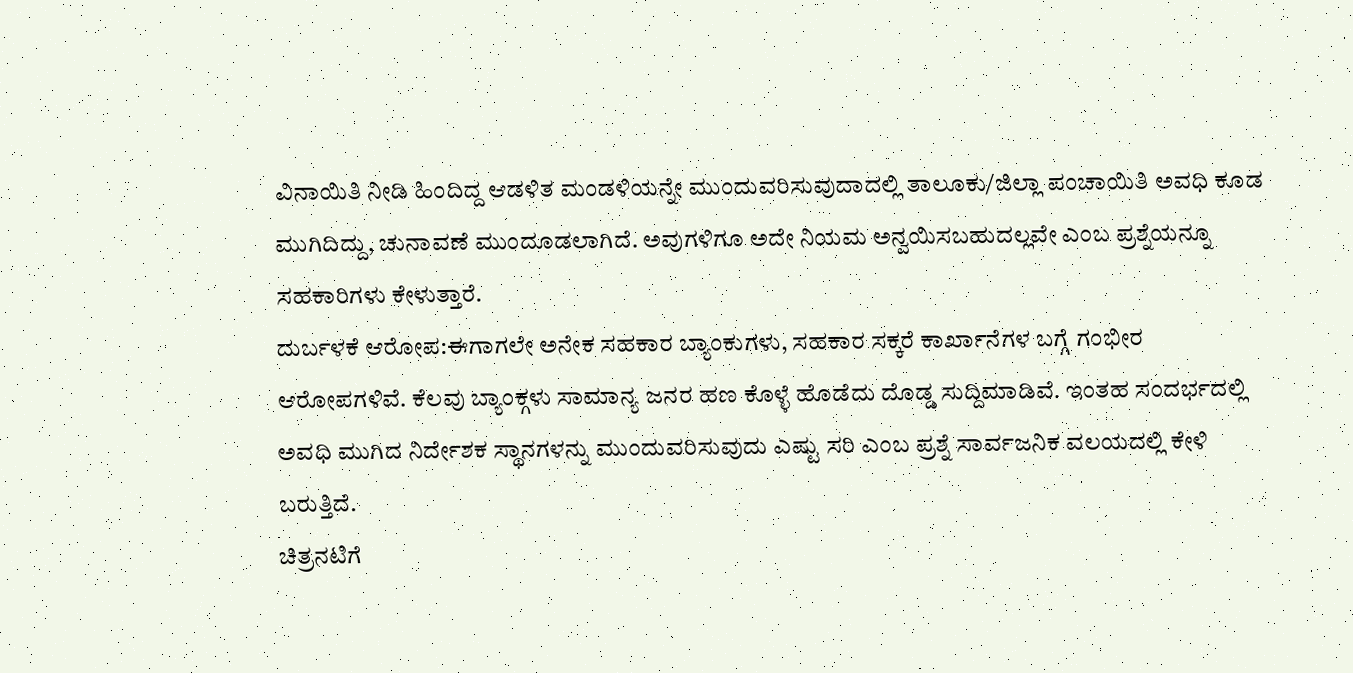ವಿನಾಯಿತಿ ನೀಡಿ ಹಿಂದಿದ್ದ ಆಡಳಿತ ಮಂಡಳಿಯನ್ನೇ ಮುಂದುವರಿಸುವುದಾದಲ್ಲಿ ತಾಲೂಕು/ಜಿಲ್ಲಾ ಪಂಚಾಯಿತಿ ಅವಧಿ ಕೂಡ ಮುಗಿದಿದ್ದು, ಚುನಾವಣೆ ಮುಂದೂಡಲಾಗಿದೆ. ಅವುಗಳಿಗೂ ಅದೇ ನಿಯಮ ಅನ್ವಯಿಸಬಹುದಲ್ಲವೇ ಎಂಬ ಪ್ರಶ್ನೆಯನ್ನೂ ಸಹಕಾರಿಗಳು ಕೇಳುತ್ತಾರೆ.
ದುರ್ಬಳಕೆ ಆರೋಪ:ಈಗಾಗಲೇ ಅನೇಕ ಸಹಕಾರ ಬ್ಯಾಂಕುಗಳು, ಸಹಕಾರ ಸಕ್ಕರೆ ಕಾರ್ಖಾನೆಗಳ ಬಗ್ಗೆ ಗಂಭೀರ ಆರೋಪಗಳಿವೆ. ಕೆಲವು ಬ್ಯಾಂಕ್ಗಳು ಸಾಮಾನ್ಯ ಜನರ ಹಣ ಕೊಳ್ಳೆ ಹೊಡೆದು ದೊಡ್ಡ ಸುದ್ದಿಮಾಡಿವೆ. ಇಂತಹ ಸಂದರ್ಭದಲ್ಲಿ ಅವಧಿ ಮುಗಿದ ನಿರ್ದೇಶಕ ಸ್ಥಾನಗಳನ್ನು ಮುಂದುವರಿಸುವುದು ಎಷ್ಟು ಸರಿ ಎಂಬ ಪ್ರಶ್ನೆ ಸಾರ್ವಜನಿಕ ವಲಯದಲ್ಲಿ ಕೇಳಿ ಬರುತ್ತಿದೆ.
ಚಿತ್ರನಟಿಗೆ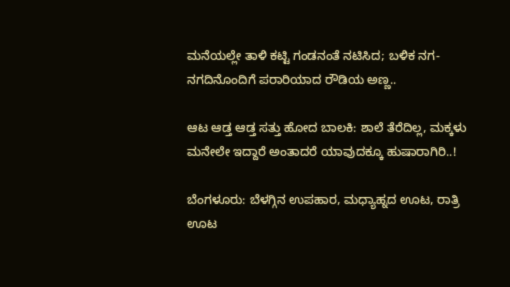ಮನೆಯಲ್ಲೇ ತಾಳಿ ಕಟ್ಟಿ ಗಂಡನಂತೆ ನಟಿಸಿದ; ಬಳಿಕ ನಗ-ನಗದಿನೊಂದಿಗೆ ಪರಾರಿಯಾದ ರೌಡಿಯ ಅಣ್ಣ..

ಆಟ ಆಡ್ತ ಆಡ್ತ ಸತ್ತು ಹೋದ ಬಾಲಕಿ: ಶಾಲೆ ತೆರೆದಿಲ್ಲ, ಮಕ್ಕಳು ಮನೇಲೇ ಇದ್ದಾರೆ ಅಂತಾದರೆ ಯಾವುದಕ್ಕೂ ಹುಷಾರಾಗಿರಿ..!

ಬೆಂಗಳೂರು: ಬೆಳಗ್ಗಿನ ಉಪಹಾರ, ಮಧ್ಯಾಹ್ನದ ಊಟ, ರಾತ್ರಿ ಊಟ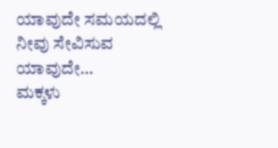ಯಾವುದೇ ಸಮಯದಲ್ಲಿ ನೀವು ಸೇವಿಸುವ ಯಾವುದೇ…
ಮಕ್ಕಳು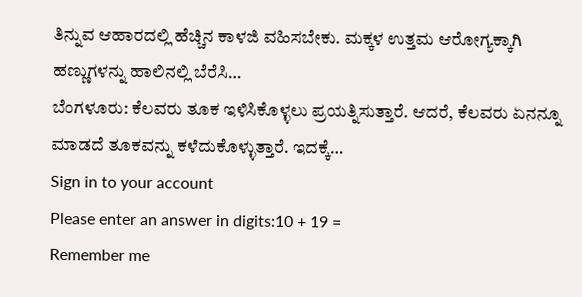ತಿನ್ನುವ ಆಹಾರದಲ್ಲಿ ಹೆಚ್ಚಿನ ಕಾಳಜಿ ವಹಿಸಬೇಕು. ಮಕ್ಕಳ ಉತ್ತಮ ಆರೋಗ್ಯಕ್ಕಾಗಿ ಹಣ್ಣುಗಳನ್ನು ಹಾಲಿನಲ್ಲಿ ಬೆರೆಸಿ…
ಬೆಂಗಳೂರು: ಕೆಲವರು ತೂಕ ಇಳಿಸಿಕೊಳ್ಳಲು ಪ್ರಯತ್ನಿಸುತ್ತಾರೆ. ಆದರೆ, ಕೆಲವರು ಏನನ್ನೂ ಮಾಡದೆ ತೂಕವನ್ನು ಕಳೆದುಕೊಳ್ಳುತ್ತಾರೆ. ಇದಕ್ಕೆ…
Sign in to your account
Please enter an answer in digits:10 + 19 =
Remember me